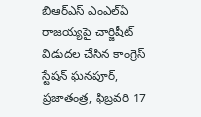బిఆర్ఎస్ ఎంఎల్ఏ రాజయ్యపై చార్జిషీట్ విడుదల చేసిన కాంగ్రెస్
స్టేషన్ ఘనపూర్, ప్రజాతంత్ర, ఫిబ్రవరి 17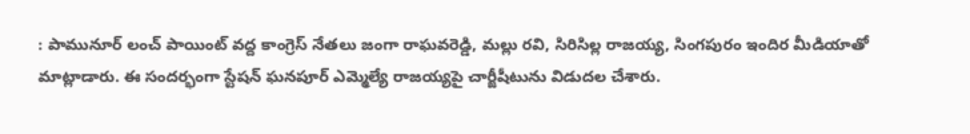: పామునూర్ లంచ్ పాయింట్ వద్ద కాంగ్రెస్ నేతలు జంగా రాఘవరెడ్డి, మల్లు రవి, సిరిసిల్ల రాజయ్య, సింగపురం ఇందిర మీడియాతో మాట్లాడారు. ఈ సందర్భంగా స్టేషన్ ఘనపూర్ ఎమ్మెల్యే రాజయ్యపై చార్జీషీటును విడుదల చేశారు.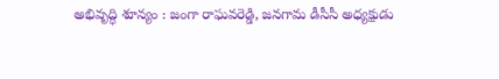అభివృద్ధి శూన్యం : జంగా రాఘవరెడ్డి, జనగామ డీసీసీ అధ్యక్షుడు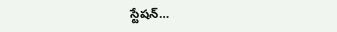స్టేషన్…